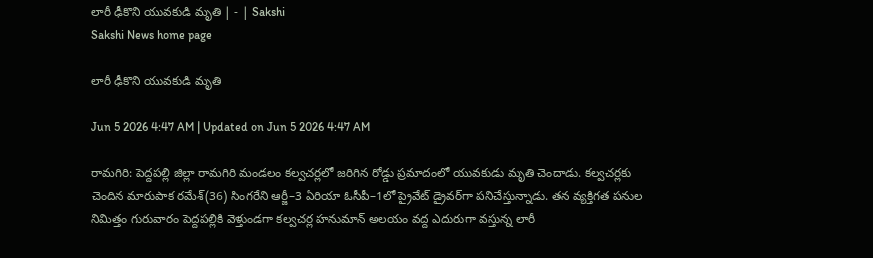లారీ ఢీకొని యువకుడి మృతి | - | Sakshi
Sakshi News home page

లారీ ఢీకొని యువకుడి మృతి

Jun 5 2026 4:47 AM | Updated on Jun 5 2026 4:47 AM

రామగిరి: పెద్దపల్లి జిల్లా రామగిరి మండలం కల్వచర్లలో జరిగిన రోడ్డు ప్రమాదంలో యువకుడు మృతి చెందాడు. కల్వచర్లకు చెందిన మారుపాక రమేశ్‌(36) సింగరేని ఆర్జీ–3 ఏరియా ఓసీపీ–1లో ప్రైవేట్‌ డ్రైవర్‌గా పనిచేస్తున్నాడు. తన వ్యక్తిగత పనుల నిమిత్తం గురువారం పెద్దపల్లికి వెళ్తుండగా కల్వచర్ల హనుమాన్‌ అలయం వద్ద ఎదురుగా వస్తున్న లారీ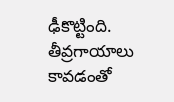ఢీకొట్టింది. తీవ్రగాయాలు కావడంతో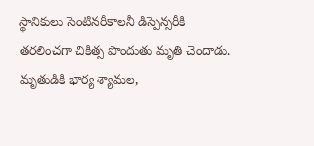స్థానికులు సెంటినరీకాలనీ డిస్పెన్సరీకి తరలించగా చికిత్స పొందుతు మృతి చెందాడు. మృతుడికి భార్య శ్యామల,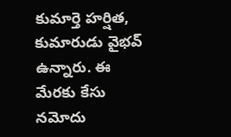కుమార్తె హర్షిత, కుమారుడు వైభవ్‌ ఉన్నారు. ఈ మేరకు కేసు నమోదు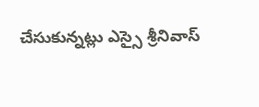చేసుకున్నట్లు ఎస్సై శ్రీనివాస్‌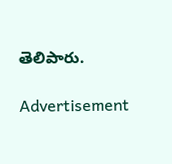తెలిపారు.

Advertisement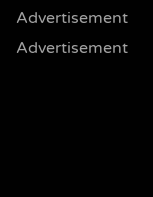Advertisement
Advertisement